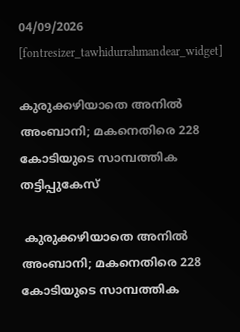04/09/2026
[fontresizer_tawhidurrahmandear_widget]

കുരുക്കഴിയാതെ അനില്‍ അംബാനി; മകനെതിരെ 228 കോടിയുടെ സാമ്പത്തിക തട്ടിപ്പുകേസ്‌

 കുരുക്കഴിയാതെ അനില്‍ അംബാനി; മകനെതിരെ 228 കോടിയുടെ സാമ്പത്തിക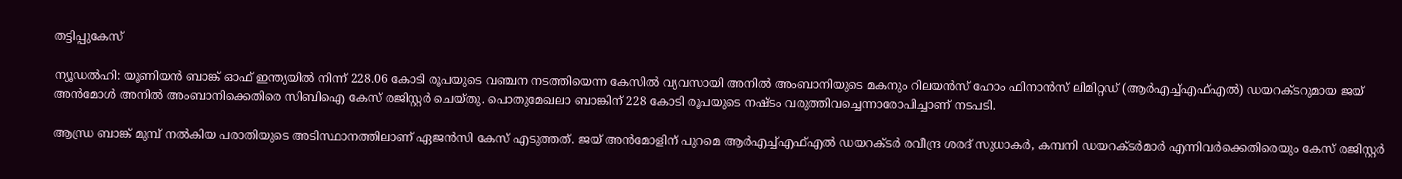തട്ടിപ്പുകേസ്‌

ന്യൂഡല്‍ഹി: യൂണിയന്‍ ബാങ്ക് ഓഫ് ഇന്ത്യയില്‍ നിന്ന് 228.06 കോടി രൂപയുടെ വഞ്ചന നടത്തിയെന്ന കേസില്‍ വ്യവസായി അനില്‍ അംബാനിയുടെ മകനും റിലയന്‍സ് ഹോം ഫിനാന്‍സ് ലിമിറ്റഡ് (ആര്‍എച്ച്എഫ്എല്‍) ഡയറക്ടറുമായ ജയ് അന്‍മോള്‍ അനില്‍ അംബാനിക്കെതിരെ സിബിഐ കേസ് രജിസ്റ്റര്‍ ചെയ്തു. പൊതുമേഖലാ ബാങ്കിന് 228 കോടി രൂപയുടെ നഷ്ടം വരുത്തിവച്ചെന്നാരോപിച്ചാണ് നടപടി.

ആന്ധ്ര ബാങ്ക് മുമ്പ് നല്‍കിയ പരാതിയുടെ അടിസ്ഥാനത്തിലാണ് ഏജന്‍സി കേസ് എടുത്തത്. ജയ് അന്‍മോളിന് പുറമെ ആര്‍എച്ച്എഫ്എല്‍ ഡയറക്ടര്‍ രവീന്ദ്ര ശരദ് സുധാകര്‍, കമ്പനി ഡയറക്ടര്‍മാര്‍ എന്നിവര്‍ക്കെതിരെയും കേസ് രജിസ്റ്റര്‍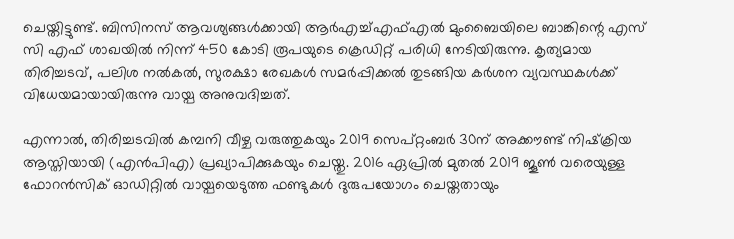ചെയ്തിട്ടുണ്ട്. ബിസിനസ് ആവശ്യങ്ങള്‍ക്കായി ആര്‍എച്ച്എഫ്എല്‍ മുംബൈയിലെ ബാങ്കിന്റെ എസ് സി എഫ് ശാഖയില്‍ നിന്ന് 450 കോടി രൂപയുടെ ക്രെഡിറ്റ് പരിധി നേടിയിരുന്നു. കൃത്യമായ തിരിച്ചടവ്, പലിശ നല്‍കല്‍, സുരക്ഷാ രേഖകള്‍ സമര്‍പ്പിക്കല്‍ തുടങ്ങിയ കര്‍ശന വ്യവസ്ഥകള്‍ക്ക് വിധേയമായായിരുന്നു വായ്പ അനുവദിച്ചത്.

എന്നാല്‍, തിരിച്ചടവില്‍ കമ്പനി വീഴ്ച വരുത്തുകയും 2019 സെപ്റ്റംബര്‍ 30ന് അക്കൗണ്ട് നിഷ്‌ക്രിയ ആസ്തിയായി (എന്‍പിഎ) പ്രഖ്യാപിക്കുകയും ചെയ്തു. 2016 ഏപ്രില്‍ മുതല്‍ 2019 ജൂണ്‍ വരെയുള്ള ഫോറന്‍സിക് ഓഡിറ്റില്‍ വായ്പയെടുത്ത ഫണ്ടുകള്‍ ദുരുപയോഗം ചെയ്തതായും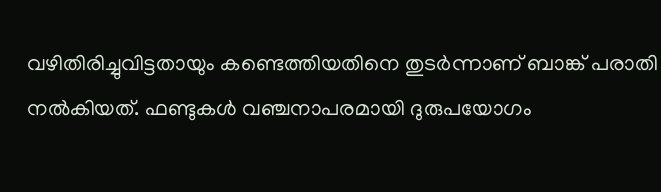വഴിതിരിച്ചുവിട്ടതായും കണ്ടെത്തിയതിനെ തുടര്‍ന്നാണ് ബാങ്ക് പരാതി നല്‍കിയത്. ഫണ്ടുകള്‍ വഞ്ചനാപരമായി ദുരുപയോഗം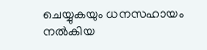ചെയ്യുകയും ധനസഹായം നല്‍കിയ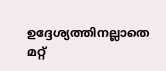ഉദ്ദേശ്യത്തിനല്ലാതെ മറ്റ്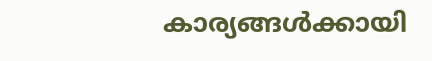കാര്യങ്ങള്‍ക്കായി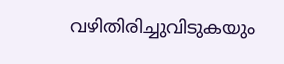വഴിതിരിച്ചുവിടുകയും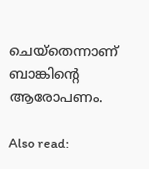ചെയ്‌തെന്നാണ് ബാങ്കിന്റെ ആരോപണം.

Also read: